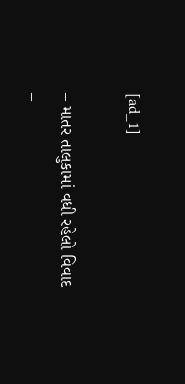[ad_1]

– માતર તાલુકામાં વધી રહેલો વિવાદ
–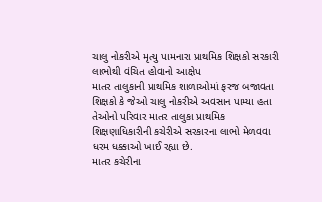ચાલુ નોકરીએ મૃત્યુ પામનારા પ્રાથમિક શિક્ષકો સરકારી લાભોથી વંચિત હોવાનો આક્ષેપ
માતર તાલુકાની પ્રાથમિક શાળાઓમાં ફરજ બજાવતા શિક્ષકો કે જેઓ ચાલુ નોકરીએ અવસાન પામ્યા હતા તેઓનો પરિવાર માતર તાલુકા પ્રાથમિક શિક્ષણાધિકારીની કચેરીએ સરકારના લાભો મેળવવા ધરમ ધક્કાઓ ખાઈ રહ્યા છે.
માતર કચેરીના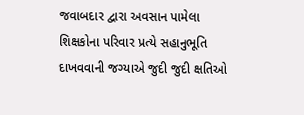જવાબદાર દ્વારા અવસાન પામેલા શિક્ષકોના પરિવાર પ્રત્યે સહાનુભૂતિ દાખવવાની જગ્યાએ જુદી જુદી ક્ષતિઓ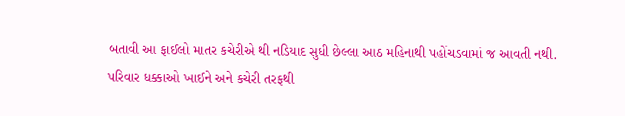બતાવી આ ફાઈલો માતર કચેરીએ થી નડિયાદ સુધી છેલ્લા આઠ મહિનાથી પહોંચડવામાં જ આવતી નથી.
પરિવાર ધક્કાઓ ખાઈને અને કચેરી તરફથી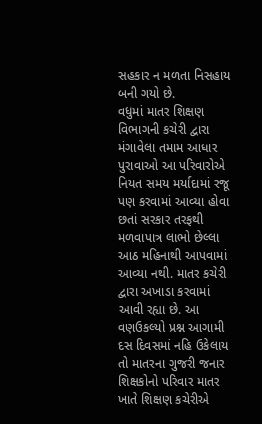સહકાર ન મળતા નિસહાય બની ગયો છે.
વધુમાં માતર શિક્ષણ વિભાગની કચેરી દ્વારા મંગાવેલા તમામ આધાર પુરાવાઓ આ પરિવારોએ નિયત સમય મર્યાદામાં રજૂ પણ કરવામાં આવ્યા હોવા છતાં સરકાર તરફથી મળવાપાત્ર લાભો છેલ્લા આઠ મહિનાથી આપવામાં આવ્યા નથી. માતર કચેરી દ્વારા અખાડા કરવામાં આવી રહ્યા છે. આ વણઉકલ્યો પ્રશ્ન આગામી દસ દિવસમાં નહિ ઉકેલાય તો માતરના ગુજરી જનાર શિક્ષકોનો પરિવાર માતર ખાતે શિક્ષણ કચેરીએ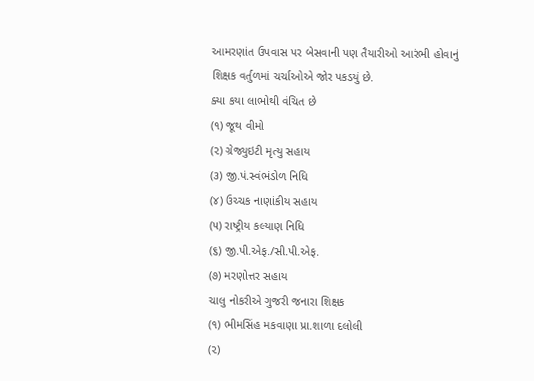આમરણાંત ઉપવાસ પર બેસવાની પણ તૈયારીઓ આરંભી હોવાનું શિક્ષક વર્તુળમાં ચર્ચાઓએ જોર પકડયું છે.
ક્યા કયા લાભોથી વંચિત છે
(૧) જૂથ વીમો
(૨) ગ્રેજ્યુઇટી મૃત્યુ સહાય
(૩) જી.પં.સ્વંભંડોળ નિધિ
(૪) ઉચ્ચક નાણાંકીય સહાય
(૫) રાષ્ટ્રીય કલ્યાણ નિધિ
(૬) જી.પી.એફ./સી.પી.એફ.
(૭) મરણોત્તર સહાય
ચાલુ નોકરીએ ગુજરી જનારા શિક્ષક
(૧) ભીમસિંહ મકવાણા પ્રા.શાળા દલોલી
(૨)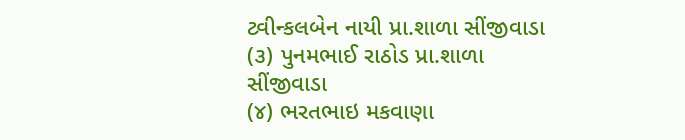ટ્વીન્કલબેન નાયી પ્રા.શાળા સીંજીવાડા
(૩) પુનમભાઈ રાઠોડ પ્રા.શાળા સીંજીવાડા
(૪) ભરતભાઇ મકવાણા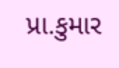પ્રા.કુમાર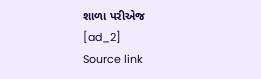શાળા પરીએજ
[ad_2]
Source link